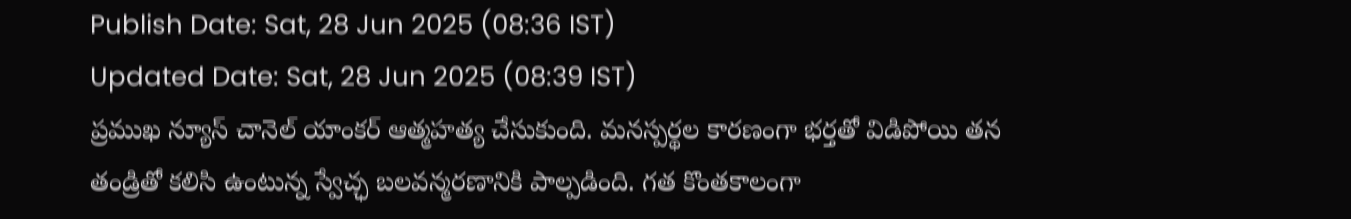Publish Date: Sat, 28 Jun 2025 (08:36 IST)
Updated Date: Sat, 28 Jun 2025 (08:39 IST)
ప్రముఖ న్యూస్ చానెల్ యాంకర్ ఆత్మహత్య చేసుకుంది. మనస్పర్థల కారణంగా భర్తతో విడిపోయి తన తండ్రితో కలిసి ఉంటున్న స్వేచ్ఛ బలవన్మరణానికి పాల్పడింది. గత కొంతకాలంగా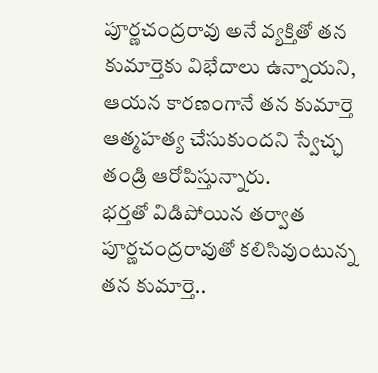పూర్ణచంద్రరావు అనే వ్యక్తితో తన కుమార్తెకు విభేదాలు ఉన్నాయని, ఆయన కారణంగానే తన కుమార్తె ఆత్మహత్య చేసుకుందని స్వేచ్ఛ తండ్రి ఆరోపిస్తున్నారు.
భర్తతో విడిపోయిన తర్వాత పూర్ణచంద్రరావుతో కలిసివుంటున్న తన కుమార్తె..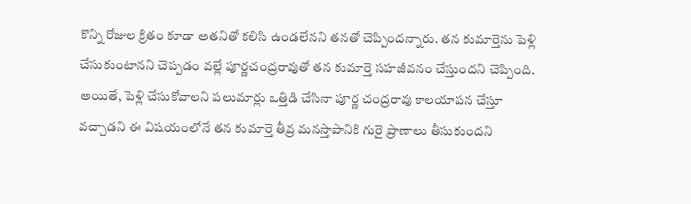కొన్ని రోజుల క్రితం కూడా అతనితో కలిసి ఉండలేనని తనతో చెప్పిందన్నారు. తన కుమార్తెను పెళ్లి చేసుకుంటానని చెప్పడం వల్లే పూర్ణచంద్రరావుతో తన కుమార్తె సహజీవనం చేస్తుందని చెప్పింది.
అయితే, పెళ్లి చేసుకోవాలని పలుమార్లు ఒత్తిడి చేసినా పూర్ణ చంద్రరావు కాలయాపన చేస్తూ వచ్చాడని ఈ విషయంలోనే తన కుమార్తె తీవ్ర మనస్తాపానికి గురై ప్రాణాలు తీసుకుందని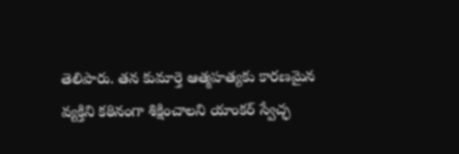తెలిపారు. తన కుమార్తె ఆత్మహత్యకు కారణమైన వ్యక్తిని కఠినంగా శిక్షించాలని యాంకర్ స్వేచ్ఛ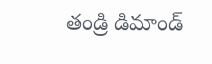తండ్రి డిమాండ్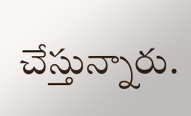చేస్తున్నారు.